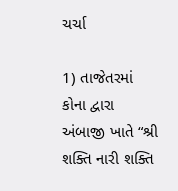ચર્ચા

1) તાજેતરમાં કોના દ્વારા અંબાજી ખાતે “શ્રી શક્તિ નારી શક્તિ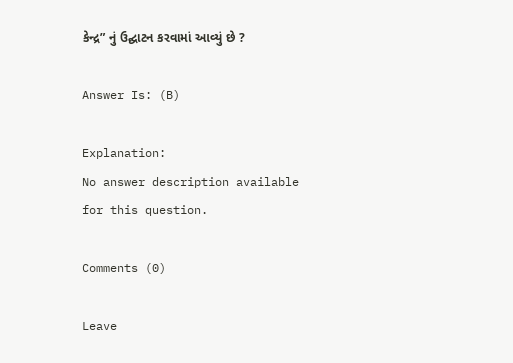કેન્દ્ર” નું ઉદ્ઘાટન કરવામાં આવ્યું છે ?

Answer Is: (B)

Explanation:
No answer description available for this question.

Comments (0)

Leave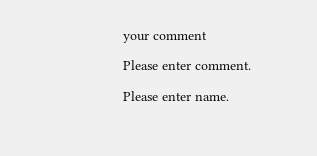your comment

Please enter comment.

Please enter name.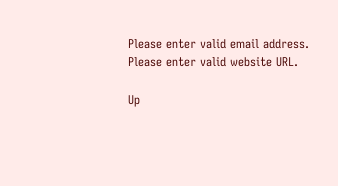Please enter valid email address.
Please enter valid website URL.

Up